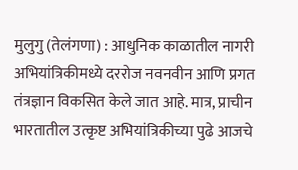मुलुगु (तेलंगणा) : आधुनिक काळातील नागरी अभियांत्रिकीमध्ये दररोज नवनवीन आणि प्रगत तंत्रज्ञान विकसित केले जात आहे. मात्र, प्राचीन भारतातील उत्कृष्ट अभियांत्रिकीच्या पुढे आजचे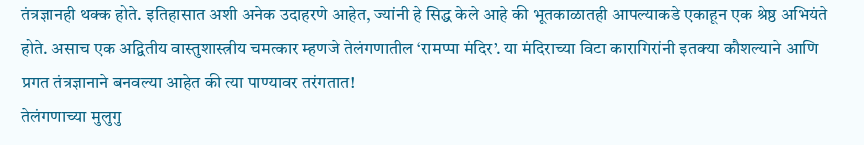तंत्रज्ञानही थक्क होते. इतिहासात अशी अनेक उदाहरणे आहेत, ज्यांनी हे सिद्ध केले आहे की भूतकाळातही आपल्याकडे एकाहून एक श्रेष्ठ अभियंते होते. असाच एक अद्वितीय वास्तुशास्त्रीय चमत्कार म्हणजे तेलंगणातील ‘रामप्पा मंदिर’. या मंदिराच्या विटा कारागिरांनी इतक्या कौशल्याने आणि प्रगत तंत्रज्ञानाने बनवल्या आहेत की त्या पाण्यावर तरंगतात!
तेलंगणाच्या मुलुगु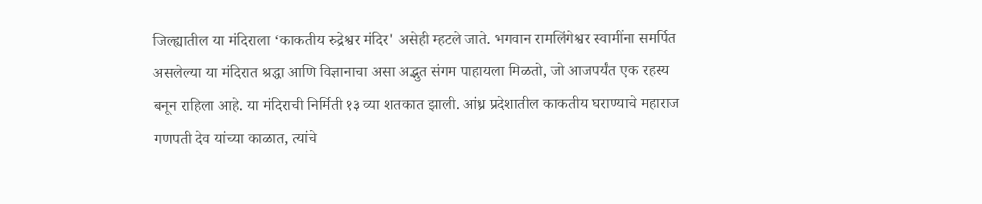जिल्ह्यातील या मंदिराला ‘काकतीय रुद्रेश्वर मंदिर' असेही म्हटले जाते. भगवान रामलिंगेश्वर स्वामींना समर्पित असलेल्या या मंदिरात श्रद्धा आणि विज्ञानाचा असा अद्भुत संगम पाहायला मिळतो, जो आजपर्यंत एक रहस्य बनून राहिला आहे. या मंदिराची निर्मिती १३ व्या शतकात झाली. आंध्र प्रदेशातील काकतीय घराण्याचे महाराज गणपती देव यांच्या काळात, त्यांचे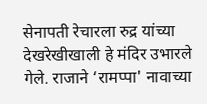सेनापती रेचारला रुद्र यांच्या देखरेखीखाली हे मंदिर उभारले गेले. राजाने ‘रामप्पा' नावाच्या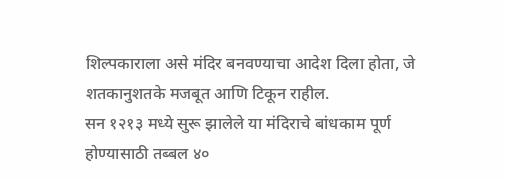शिल्पकाराला असे मंदिर बनवण्याचा आदेश दिला होता, जे शतकानुशतके मजबूत आणि टिकून राहील.
सन १२१३ मध्ये सुरू झालेले या मंदिराचे बांधकाम पूर्ण होण्यासाठी तब्बल ४०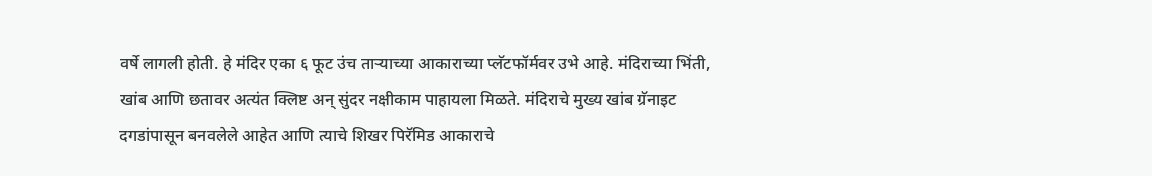वर्षे लागली होती. हे मंदिर एका ६ फूट उंच ताऱ्याच्या आकाराच्या प्लॅटफॉर्मवर उभे आहे. मंदिराच्या भिंती, खांब आणि छतावर अत्यंत क्लिष्ट अन् सुंदर नक्षीकाम पाहायला मिळते. मंदिराचे मुख्य खांब ग्रॅनाइट दगडांपासून बनवलेले आहेत आणि त्याचे शिखर पिरॅमिड आकाराचे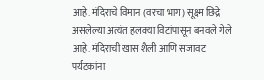आहे. मंदिराचे विमान (वरचा भाग) सूक्ष्म छिद्रे असलेल्या अत्यंत हलक्या विटांपासून बनवले गेले आहे. मंदिराची खास शैली आणि सजावट पर्यटकांना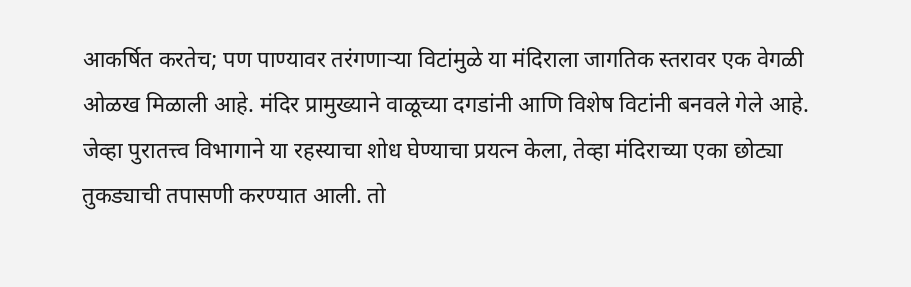आकर्षित करतेच; पण पाण्यावर तरंगणाऱ्या विटांमुळे या मंदिराला जागतिक स्तरावर एक वेगळी ओळख मिळाली आहे. मंदिर प्रामुख्याने वाळूच्या दगडांनी आणि विशेष विटांनी बनवले गेले आहे.
जेव्हा पुरातत्त्व विभागाने या रहस्याचा शोध घेण्याचा प्रयत्न केला, तेव्हा मंदिराच्या एका छोट्या तुकड्याची तपासणी करण्यात आली. तो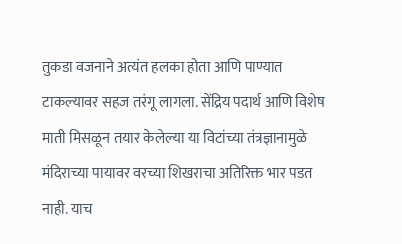तुकडा वजनाने अत्यंत हलका होता आणि पाण्यात टाकल्यावर सहज तरंगू लागला. सेंद्रिय पदार्थ आणि विशेष माती मिसळून तयार केलेल्या या विटांच्या तंत्रज्ञानामुळे मंदिराच्या पायावर वरच्या शिखराचा अतिरिक्त भार पडत नाही. याच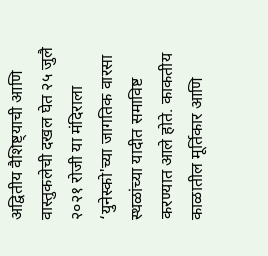अद्वितीय वैशिष्ट्याची आणि वास्तुकलेची दखल घेत २५ जुलै २०२१ रोजी या मंदिराला ‘युनेस्को'च्या जागतिक वारसा स्थळांच्या यादीत समाविष्ट करण्यात आले होते. काकतीय काळातील मूर्तिकार आणि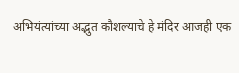अभियंत्यांच्या अद्भुत कौशल्याचे हे मंदिर आजही एक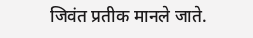जिवंत प्रतीक मानले जाते.